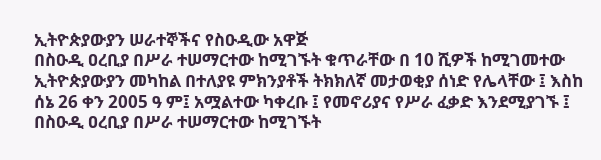ኢትዮጵያውያን ሠራተኞችና የስዑዲው አዋጅ
በስዑዲ ዐረቢያ በሥራ ተሠማርተው ከሚገኙት ቁጥራቸው በ 10 ሺዎች ከሚገመተው ኢትዮጵያውያን መካከል በተለያዩ ምክንያቶች ትክክለኛ መታወቂያ ሰነድ የሌላቸው ፤ እስከ ሰኔ 26 ቀን 2005 ዓ ም፤ አሟልተው ካቀረቡ ፤ የመኖሪያና የሥራ ፈቃድ እንደሚያገኙ ፤
በስዑዲ ዐረቢያ በሥራ ተሠማርተው ከሚገኙት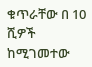ቁጥራቸው በ 10 ሺዎች ከሚገመተው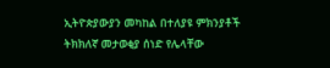ኢትዮጵያውያን መካከል በተለያዩ ምክንያቶች ትክክለኛ መታወቂያ ሰነድ የሌላቸው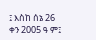፤ እስከ ሰኔ 26 ቀን 2005 ዓ ም፤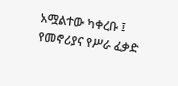አሟልተው ካቀረቡ ፤ የመኖሪያና የሥራ ፈቃድ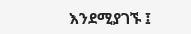እንደሚያገኙ ፤